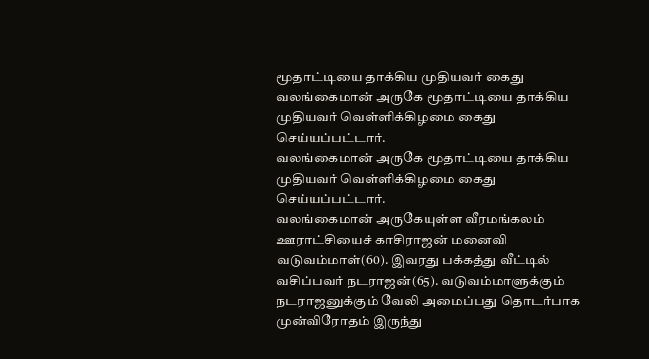மூதாட்டியை தாக்கிய முதியவர் கைது
வலங்கைமான் அருகே மூதாட்டியை தாக்கிய முதியவர் வெள்ளிக்கிழமை கைது செய்யப்பட்டார்.
வலங்கைமான் அருகே மூதாட்டியை தாக்கிய முதியவர் வெள்ளிக்கிழமை கைது செய்யப்பட்டார்.
வலங்கைமான் அருகேயுள்ள வீரமங்கலம் ஊராட்சியைச் காசிராஜன் மனைவி வடுவம்மாள்(60). இவரது பக்கத்து வீட்டில் வசிப்பவர் நடராஜன்(65). வடுவம்மாளுக்கும் நடராஜனுக்கும் வேலி அமைப்பது தொடர்பாக முன்விரோதம் இருந்து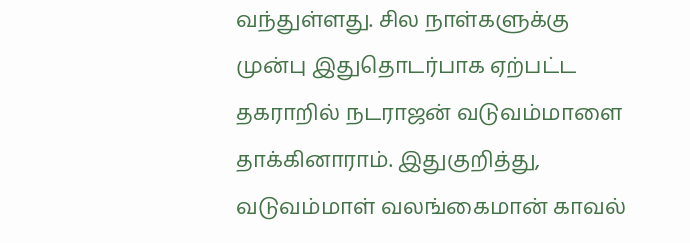வந்துள்ளது. சில நாள்களுக்கு முன்பு இதுதொடர்பாக ஏற்பட்ட தகராறில் நடராஜன் வடுவம்மாளை தாக்கினாராம். இதுகுறித்து, வடுவம்மாள் வலங்கைமான் காவல்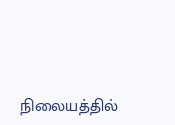நிலையத்தில்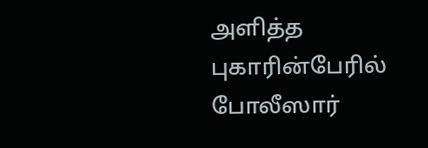அளித்த புகாரின்பேரில் போலீஸார்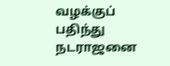வழக்குப் பதிந்து நடராஜனை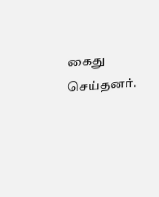கைது செய்தனர்.